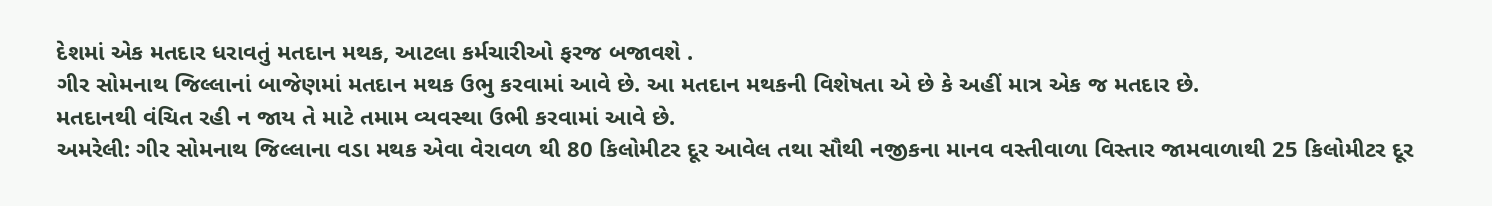દેશમાં એક મતદાર ધરાવતું મતદાન મથક, આટલા કર્મચારીઓ ફરજ બજાવશે .
ગીર સોમનાથ જિલ્લાનાં બાજેણમાં મતદાન મથક ઉભુ કરવામાં આવે છે. આ મતદાન મથકની વિશેષતા એ છે કે અહીં માત્ર એક જ મતદાર છે.
મતદાનથી વંચિત રહી ન જાય તે માટે તમામ વ્યવસ્થા ઉભી કરવામાં આવે છે.
અમરેલી: ગીર સોમનાથ જિલ્લાના વડા મથક એવા વેરાવળ થી 80 કિલોમીટર દૂર આવેલ તથા સૌથી નજીકના માનવ વસ્તીવાળા વિસ્તાર જામવાળાથી 25 કિલોમીટર દૂર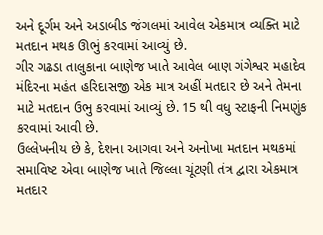અને દૂર્ગમ અને અડાબીડ જંગલમાં આવેલ એકમાત્ર વ્યક્તિ માટે મતદાન મથક ઊભું કરવામાં આવ્યું છે.
ગીર ગઢડા તાલુકાના બાણેજ ખાતે આવેલ બાણ ગંગેશ્વર મહાદેવ મંદિરના મહંત હરિદાસજી એક માત્ર અહીં મતદાર છે અને તેમના માટે મતદાન ઉભુ કરવામાં આવ્યું છે. 15 થી વધુ સ્ટાફની નિમણુંક કરવામાં આવી છે.
ઉલ્લેખનીય છે કે, દેશના આગવા અને અનોખા મતદાન મથકમાં સમાવિષ્ટ એવા બાણેજ ખાતે જિલ્લા ચૂંટણી તંત્ર દ્વારા એકમાત્ર મતદાર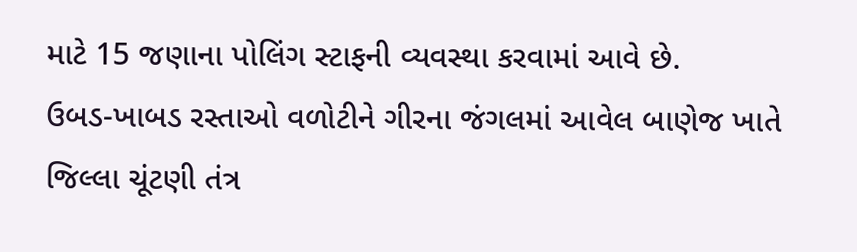માટે 15 જણાના પોલિંગ સ્ટાફની વ્યવસ્થા કરવામાં આવે છે.
ઉબડ-ખાબડ રસ્તાઓ વળોટીને ગીરના જંગલમાં આવેલ બાણેજ ખાતે જિલ્લા ચૂંટણી તંત્ર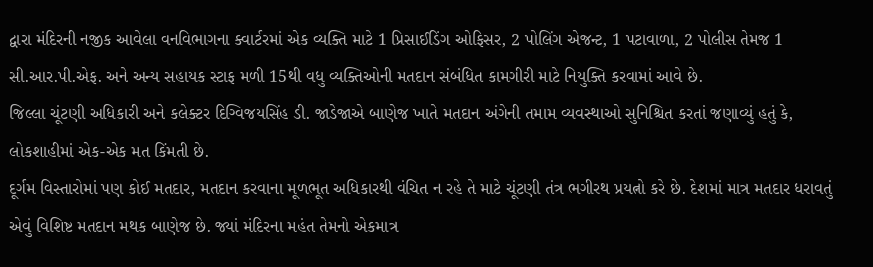દ્વારા મંદિરની નજીક આવેલા વનવિભાગના ક્વાર્ટરમાં એક વ્યક્તિ માટે 1 પ્રિસાઈડિંગ ઓફિસર, 2 પોલિંગ એજન્ટ, 1 પટાવાળા, 2 પોલીસ તેમજ 1 સી.આર.પી.એફ. અને અન્ય સહાયક સ્ટાફ મળી 15થી વધુ વ્યક્તિઓની મતદાન સંબંધિત કામગીરી માટે નિયુક્તિ કરવામાં આવે છે.
જિલ્લા ચૂંટણી અધિકારી અને કલેક્ટર દિગ્વિજયસિંહ ડી. જાડેજાએ બાણેજ ખાતે મતદાન અંગેની તમામ વ્યવસ્થાઓ સુનિશ્ચિત કરતાં જણાવ્યું હતું કે, લોકશાહીમાં એક-એક મત કિંમતી છે.
દૂર્ગમ વિસ્તારોમાં પણ કોઈ મતદાર, મતદાન કરવાના મૂળભૂત અધિકારથી વંચિત ન રહે તે માટે ચૂંટણી તંત્ર ભગીરથ પ્રયત્નો કરે છે. દેશમાં માત્ર મતદાર ધરાવતું એવું વિશિષ્ટ મતદાન મથક બાણેજ છે. જ્યાં મંદિરના મહંત તેમનો એકમાત્ર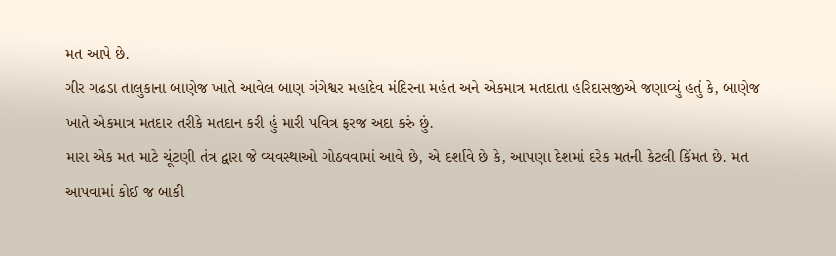મત આપે છે.
ગીર ગઢડા તાલુકાના બાણેજ ખાતે આવેલ બાણ ગંગેશ્વર મહાદેવ મંદિરના મહંત અને એકમાત્ર મતદાતા હરિદાસજીએ જણાવ્યું હતું કે, બાણેજ ખાતે એકમાત્ર મતદાર તરીકે મતદાન કરી હું મારી પવિત્ર ફરજ અદા કરું છું.
મારા એક મત માટે ચૂંટણી તંત્ર દ્વારા જે વ્યવસ્થાઓ ગોઠવવામાં આવે છે, એ દર્શાવે છે કે, આપણા દેશમાં દરેક મતની કેટલી કિંમત છે. મત આપવામાં કોઈ જ બાકી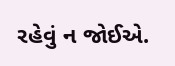રહેવું ન જોઈએ.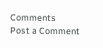Comments
Post a Comment